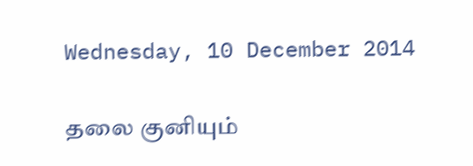Wednesday, 10 December 2014

தலை குனியும்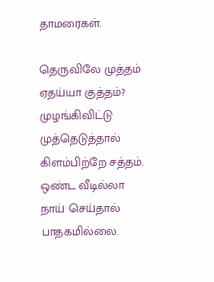தாமரைகள்.

தெருவிலே முத்தம்
ஏதய்யா குத்தம்?
முழங்கிவிட்டு
முத்தெடுத்தால்
கிளம்பிற்றே சத்தம்.
ஒண்ட வீடில்லா
நாய் செய்தால்
பாதகமில்லை.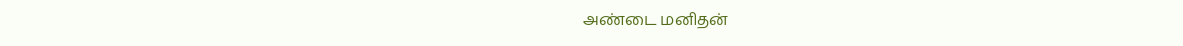அண்டை மனிதன்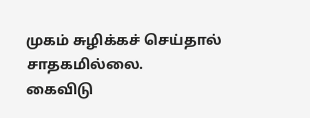முகம் சுழிக்கச் செய்தால்
சாதகமில்லை.
கைவிடு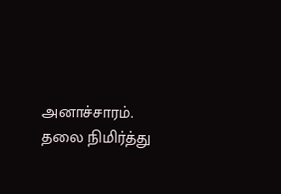அனாச்சாரம்.
தலை நிமிர்த்து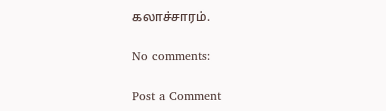கலாச்சாரம்.

No comments:

Post a Comment